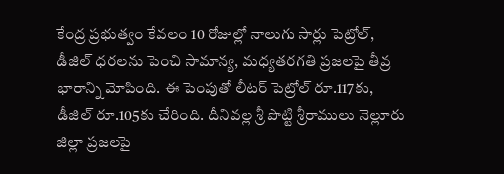కేంద్ర ప్రభుత్వం కేవలం 10 రోజుల్లో నాలుగు సార్లు పెట్రోల్, డీజిల్ ధరలను పెంచి సామాన్య, మధ్యతరగతి ప్రజలపై తీవ్ర భారాన్ని మోపింది. ఈ పెంపుతో లీటర్ పెట్రోల్ రూ.117కు, డీజిల్ రూ.105కు చేరింది. దీనివల్ల శ్రీ పొట్టి శ్రీరాములు నెల్లూరు జిల్లా ప్రజలపై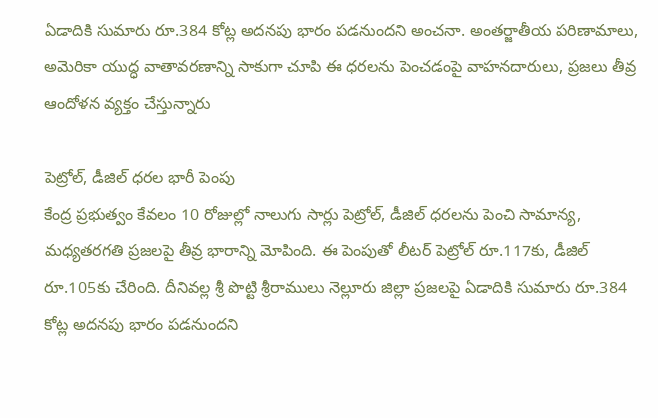ఏడాదికి సుమారు రూ.384 కోట్ల అదనపు భారం పడనుందని అంచనా. అంతర్జాతీయ పరిణామాలు, అమెరికా యుద్ధ వాతావరణాన్ని సాకుగా చూపి ఈ ధరలను పెంచడంపై వాహనదారులు, ప్రజలు తీవ్ర ఆందోళన వ్యక్తం చేస్తున్నారు

పెట్రోల్, డీజిల్ ధరల భారీ పెంపు
కేంద్ర ప్రభుత్వం కేవలం 10 రోజుల్లో నాలుగు సార్లు పెట్రోల్, డీజిల్ ధరలను పెంచి సామాన్య, మధ్యతరగతి ప్రజలపై తీవ్ర భారాన్ని మోపింది. ఈ పెంపుతో లీటర్ పెట్రోల్ రూ.117కు, డీజిల్ రూ.105కు చేరింది. దీనివల్ల శ్రీ పొట్టి శ్రీరాములు నెల్లూరు జిల్లా ప్రజలపై ఏడాదికి సుమారు రూ.384 కోట్ల అదనపు భారం పడనుందని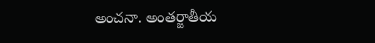అంచనా. అంతర్జాతీయ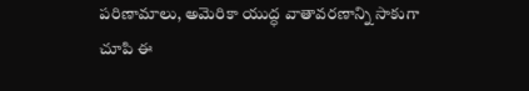పరిణామాలు, అమెరికా యుద్ధ వాతావరణాన్ని సాకుగా చూపి ఈ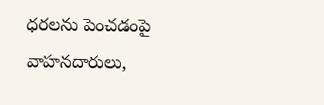ధరలను పెంచడంపై వాహనదారులు,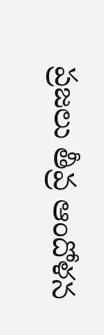ప్రజలు తీవ్ర ఆందోళన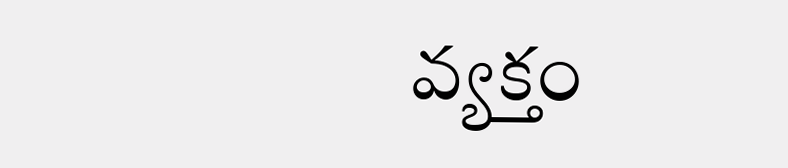వ్యక్తం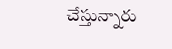చేస్తున్నారు